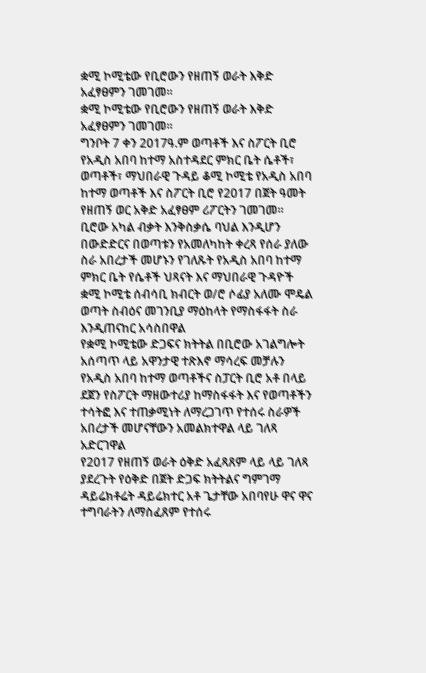ቋሚ ኮሚቴው የቢሮውን የዘጠኝ ወራት እቅድ አፈፃፀምን ገመገመ።
ቋሚ ኮሚቴው የቢሮውን የዘጠኝ ወራት እቅድ አፈፃፀምን ገመገመ።
ግንቦት 7 ቀን 2017ዓ.ም ወጣቶች እና ስፖርት ቢሮ
የአዲስ አበባ ከተማ አስተዳደር ምክር ቤት ሴቶች፣ ወጣቶች፣ ማህበራዊ ጉዳይ ቆሚ ኮሚቴ የአዲስ አበባ ከተማ ወጣቶች እና ስፖርት ቢሮ የ2017 በጀት ዓመት የዘጠኝ ወር አቅድ አፈፃፀም ሪፖርትን ገመገመ።
ቢሮው አካል ብቃት እንቅስቃሴ ባህል እንዲሆን በውድድርና በወጣቱን የአመለካከት ቀረጻ የሰራ ያለው ስራ አበረታች መሆኑን የገለጹት የአዲስ አበባ ከተማ ምክር ቤት የሴቶች ህጻናት እና ማህበራዊ ጉዳዮች ቋሚ ኮሚቴ ሰብሳቢ ክብርት ወ/ሮ ሶፊያ አለሙ ሞዴል ወጣት ስብዕና መገንቢያ ማዕከላት የማስፋፋት ስራ እንዲጠናከር አሳስበዋል
የቋሚ ኮሚቴው ድጋፍና ክትትል በቢሮው አገልግሎት አሰጣጥ ላይ አዋንታዊ ተጽእኖ ማሳረፍ መቻሉን የአዲስ አበባ ከተማ ወጣቶችና ስፓርት ቢሮ አቶ በላይ ደጀን የስፖርት ማዘውተሪያ ከማስፋፋት እና የወጣቶችን ተሳትፎ እና ተጠቃሚነት ለማረጋገጥ የተሰሩ ስራዎች አበረታች መሆናቸውን አመልክተዋል ላይ ገለጻ አድርገዋል
የ2017 የዘጠኝ ወራት ዕቅድ አፈጻጸም ላይ ላይ ገለጻ ያደረጉት የዕቅድ በጀት ድጋፍ ክትትልና ግምገማ ዳይሬክቶሬት ዳይሬክተር አቶ ጌታቸው አበባየሁ ዋና ዋና ተግባራትን ለማስፈጸም የተሰሩ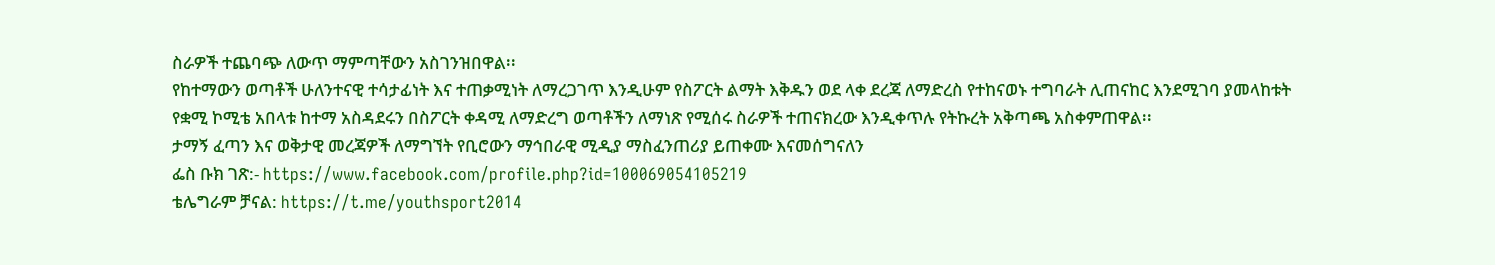ስራዎች ተጨባጭ ለውጥ ማምጣቸውን አስገንዝበዋል፡፡
የከተማውን ወጣቶች ሁለንተናዊ ተሳታፊነት እና ተጠቃሚነት ለማረጋገጥ እንዲሁም የስፖርት ልማት እቅዱን ወደ ላቀ ደረጃ ለማድረስ የተከናወኑ ተግባራት ሊጠናከር እንደሚገባ ያመላከቱት የቋሚ ኮሚቴ አበላቱ ከተማ አስዳደሩን በስፖርት ቀዳሚ ለማድረግ ወጣቶችን ለማነጽ የሚሰሩ ስራዎች ተጠናክረው እንዲቀጥሉ የትኩረት አቅጣጫ አስቀምጠዋል፡፡
ታማኝ ፈጣን እና ወቅታዊ መረጃዎች ለማግኘት የቢሮውን ማኅበራዊ ሚዲያ ማስፈንጠሪያ ይጠቀሙ እናመሰግናለን
ፌስ ቡክ ገጽ:- https://www.facebook.com/profile.php?id=100069054105219
ቴሌግራም ቻናል: https://t.me/youthsport2014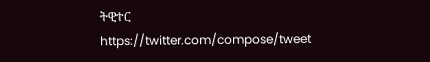ትዊተር
https://twitter.com/compose/tweet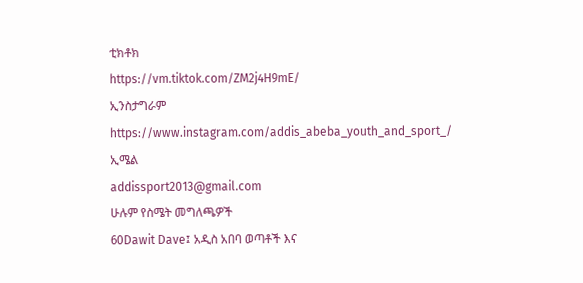ቲክቶክ
https://vm.tiktok.com/ZM2j4H9mE/
ኢንስታግራም
https://www.instagram.com/addis_abeba_youth_and_sport_/
ኢሜል
addissport2013@gmail.com
ሁሉም የስሜት መግለጫዎች
60Dawit Dave፤ አዲስ አበባ ወጣቶች እና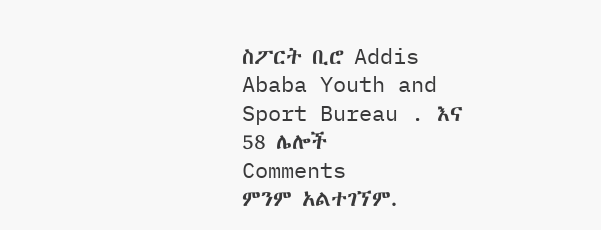ስፖርት ቢሮ Addis Ababa Youth and Sport Bureau . እና 58 ሌሎች
Comments
ምንም አልተገኘም.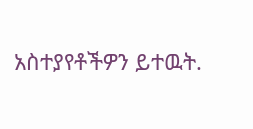አስተያየቶችዎን ይተዉት.